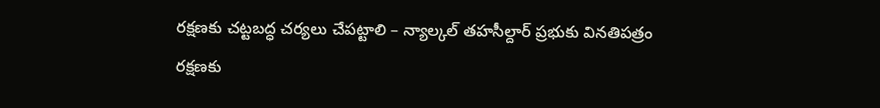రక్షణకు చట్టబద్ధ చర్యలు చేపట్టాలి – న్యాల్కల్ తహసీల్దార్ ప్రభుకు వినతిపత్రం
రక్షణకు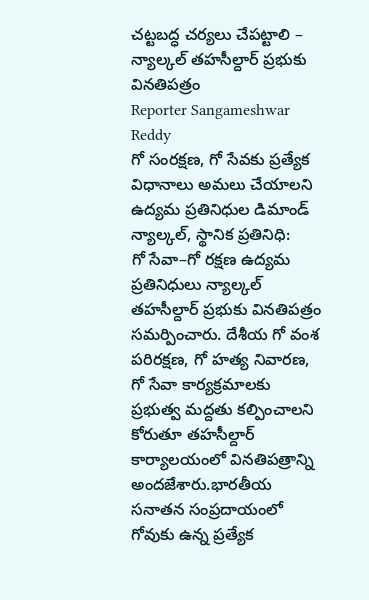చట్టబద్ధ చర్యలు చేపట్టాలి – న్యాల్కల్ తహసీల్దార్ ప్రభుకు వినతిపత్రం
Reporter Sangameshwar Reddy
గో సంరక్షణ, గో సేవకు ప్రత్యేక విధానాలు అమలు చేయాలని ఉద్యమ ప్రతినిధుల డిమాండ్
న్యాల్కల్, స్థానిక ప్రతినిధి:
గో సేవా–గో రక్షణ ఉద్యమ ప్రతినిధులు న్యాల్కల్ తహసీల్దార్ ప్రభుకు వినతిపత్రం సమర్పించారు. దేశీయ గో వంశ పరిరక్షణ, గో హత్య నివారణ, గో సేవా కార్యక్రమాలకు ప్రభుత్వ మద్దతు కల్పించాలని కోరుతూ తహసీల్దార్ కార్యాలయంలో వినతిపత్రాన్ని అందజేశారు.భారతీయ సనాతన సంప్రదాయంలో గోవుకు ఉన్న ప్రత్యేక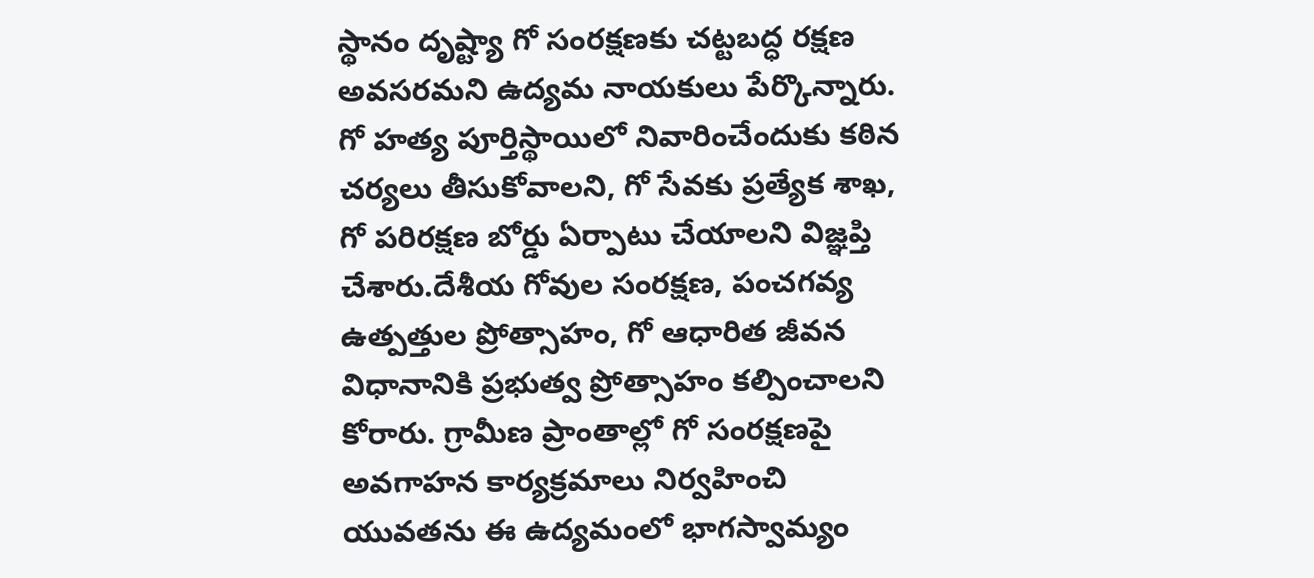స్థానం దృష్ట్యా గో సంరక్షణకు చట్టబద్ధ రక్షణ అవసరమని ఉద్యమ నాయకులు పేర్కొన్నారు. గో హత్య పూర్తిస్థాయిలో నివారించేందుకు కఠిన చర్యలు తీసుకోవాలని, గో సేవకు ప్రత్యేక శాఖ, గో పరిరక్షణ బోర్డు ఏర్పాటు చేయాలని విజ్ఞప్తి చేశారు.దేశీయ గోవుల సంరక్షణ, పంచగవ్య ఉత్పత్తుల ప్రోత్సాహం, గో ఆధారిత జీవన విధానానికి ప్రభుత్వ ప్రోత్సాహం కల్పించాలని కోరారు. గ్రామీణ ప్రాంతాల్లో గో సంరక్షణపై అవగాహన కార్యక్రమాలు నిర్వహించి యువతను ఈ ఉద్యమంలో భాగస్వామ్యం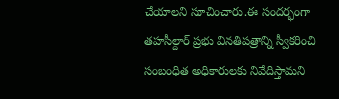చేయాలని సూచించారు.ఈ సందర్భంగా తహసీల్దార్ ప్రభు వినతిపత్రాన్ని స్వీకరించి సంబంధిత అధికారులకు నివేదిస్తామని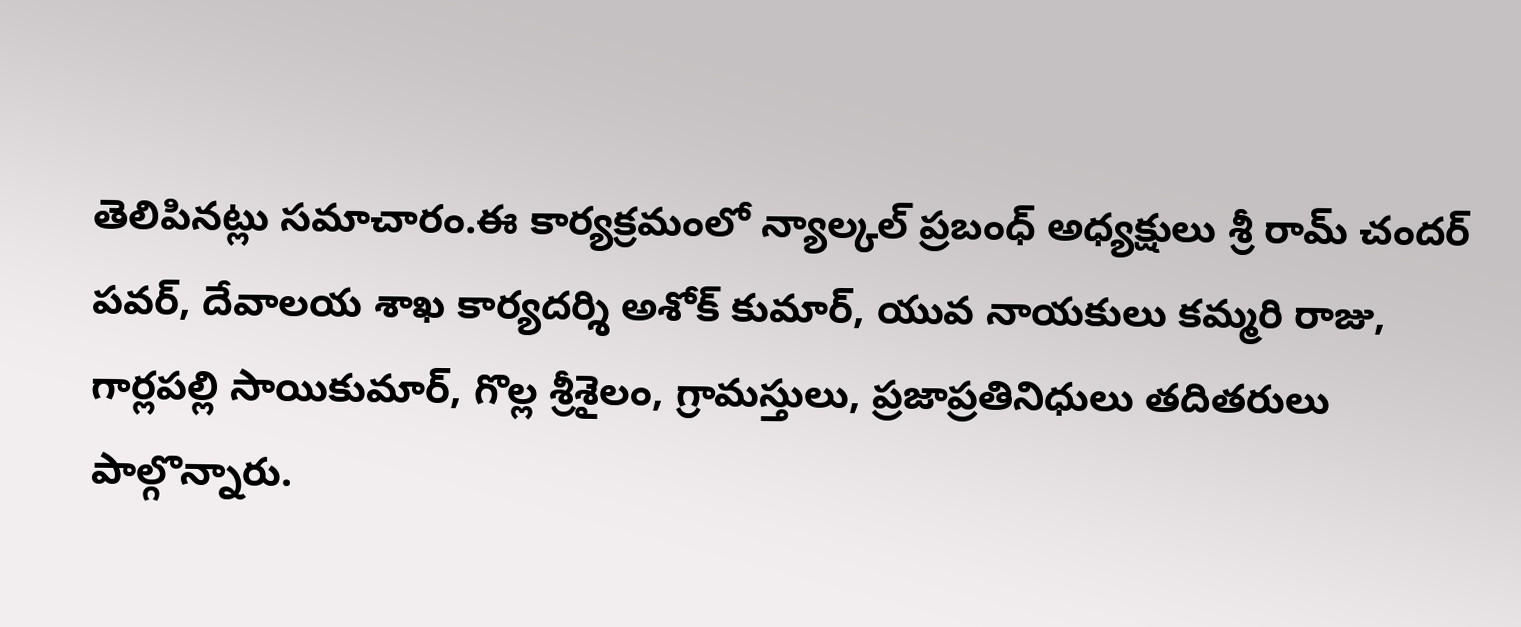తెలిపినట్లు సమాచారం.ఈ కార్యక్రమంలో న్యాల్కల్ ప్రబంధ్ అధ్యక్షులు శ్రీ రామ్ చందర్ పవర్, దేవాలయ శాఖ కార్యదర్శి అశోక్ కుమార్, యువ నాయకులు కమ్మరి రాజు, గార్లపల్లి సాయికుమార్, గొల్ల శ్రీశైలం, గ్రామస్తులు, ప్రజాప్రతినిధులు తదితరులు పాల్గొన్నారు.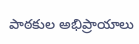పాఠకుల అభిప్రాయాలు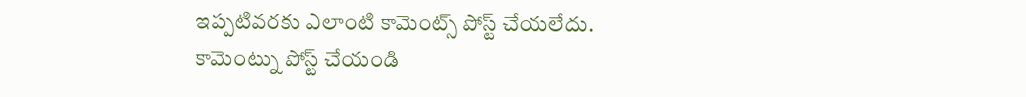ఇప్పటివరకు ఎలాంటి కామెంట్స్ పోస్ట్ చేయలేదు.
కామెంట్ను పోస్ట్ చేయండి